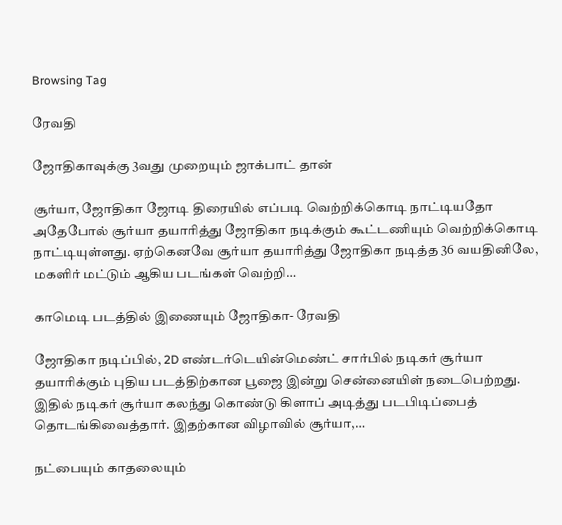Browsing Tag

ரேவதி

ஜோதிகாவுக்கு 3வது முறையும் ஜாக்பாட் தான்

சூர்யா, ஜோதிகா ஜோடி திரையில் எப்படி வெற்றிக்கொடி நாட்டியதோ அதேபோல் சூர்யா தயாரித்து ஜோதிகா நடிக்கும் கூட்டணியும் வெற்றிக்கொடி நாட்டியுள்ளது. ஏற்கெனவே சூர்யா தயாரித்து ஜோதிகா நடித்த 36 வயதினிலே, மகளிர் மட்டும் ஆகிய படங்கள் வெற்றி…

காமெடி படத்தில் இணையும் ஜோதிகா- ரேவதி

ஜோதிகா நடிப்பில், 2D எண்டர்டெயின்மெண்ட் சார்பில் நடிகர் சூர்யா தயாரிக்கும் புதிய படத்திற்கான பூஜை இன்று சென்னையிள் நடைபெற்றது. இதில் நடிகர் சூர்யா கலந்து கொண்டு கிளாப் அடித்து படபிடிப்பைத் தொடங்கிவைத்தார். இதற்கான விழாவில் சூர்யா,…

நட்பையும் காதலையும்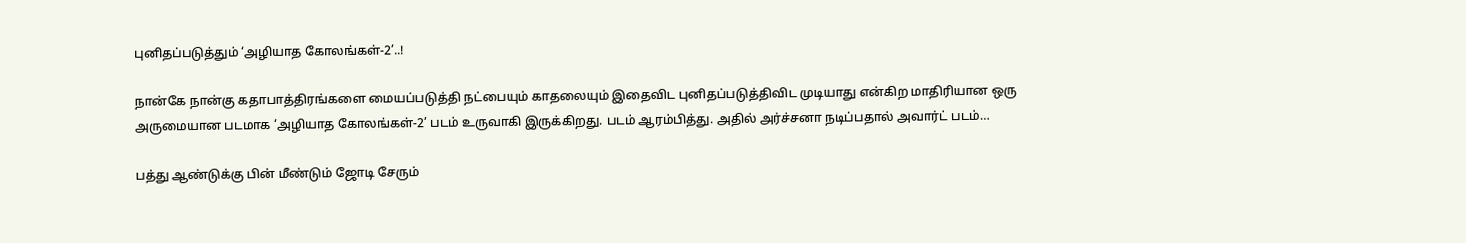புனிதப்படுத்தும் ‘அழியாத கோலங்கள்-2’..!

நான்கே நான்கு கதாபாத்திரங்களை மையப்படுத்தி நட்பையும் காதலையும் இதைவிட புனிதப்படுத்திவிட முடியாது என்கிற மாதிரியான ஒரு அருமையான படமாக ‘அழியாத கோலங்கள்-2’ படம் உருவாகி இருக்கிறது. படம் ஆரம்பித்து. அதில் அர்ச்சனா நடிப்பதால் அவார்ட் படம்…

பத்து ஆண்டுக்கு பின் மீண்டும் ஜோடி சேரும்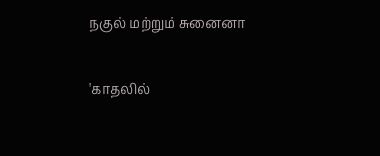நகுல் மற்றும் சுனைனா

'காதலில்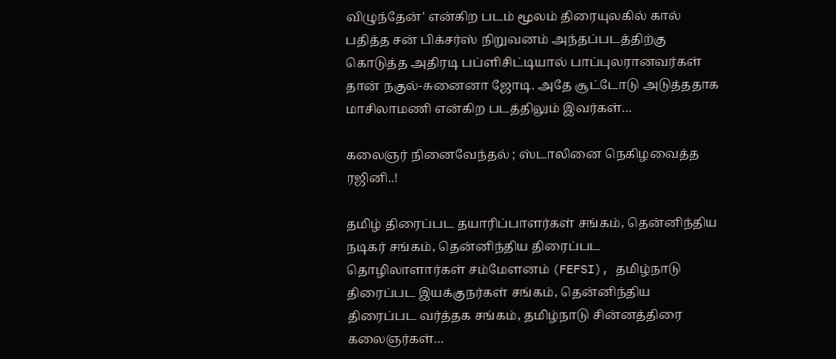விழுந்தேன்' என்கிற படம் மூலம் திரையுலகில் கால் பதித்த சன் பிக்சர்ஸ் நிறுவனம் அந்தப்படத்திற்கு கொடுத்த அதிரடி பப்ளிசிட்டியால் பாப்புலரானவர்கள் தான் நகுல்-சுனைனா ஜோடி. அதே சூட்டோடு அடுத்ததாக மாசிலாமணி என்கிற படத்திலும் இவர்கள்…

கலைஞர் நினைவேந்தல் ; ஸ்டாலினை நெகிழவைத்த ரஜினி..!

தமிழ் திரைப்பட தயாரிப்பாளர்கள் சங்கம், தென்னிந்திய நடிகர் சங்கம், தென்னிந்திய திரைப்பட தொழிலாளார்கள் சம்மேளனம் (FEFSI), தமிழ்நாடு திரைப்பட இயக்குநர்கள் சங்கம், தென்னிந்திய திரைப்பட வர்த்தக சங்கம், தமிழ்நாடு சின்னத்திரை கலைஞர்கள்…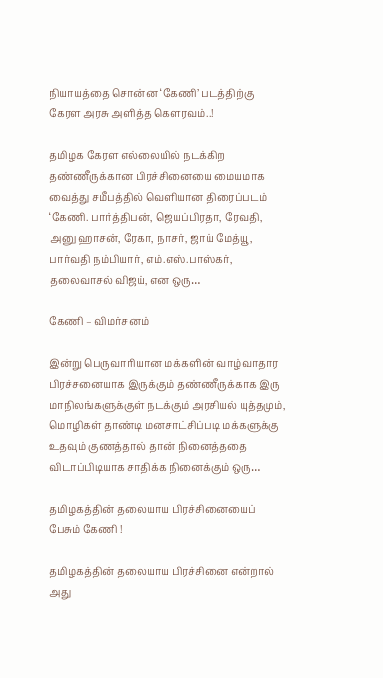நியாயத்தை சொன்ன ‘கேணி’ படத்திற்கு கேரள அரசு அளித்த கெளரவம்..!

தமிழக கேரள எல்லையில் நடக்கிற தண்ணீருக்கான பிரச்சினையை மையமாக வைத்து சமீபத்தில் வெளியான திரைப்படம் ‘கேணி. பார்த்திபன், ஜெயப்பிரதா, ரேவதி, அனு ஹாசன், ரேகா, நாசர், ஜாய் மேத்யூ, பார்வதி நம்பியார், எம்.எஸ்.பாஸ்கர், தலைவாசல் விஜய், என ஒரு…

கேணி – விமர்சனம்

இன்று பெருவாரியான மக்களின் வாழ்வாதார பிரச்சனையாக இருக்கும் தண்ணீருக்காக இரு மாநிலங்களுக்குள் நடக்கும் அரசியல் யுத்தமும், மொழிகள் தாண்டி மனசாட்சிப்படி மக்களுக்கு உதவும் குணத்தால் தான் நினைத்ததை விடாப்பிடியாக சாதிக்க நினைக்கும் ஒரு…

தமிழகத்தின் தலையாய பிரச்சினையைப் பேசும் கேணி !

தமிழகத்தின் தலையாய பிரச்சினை என்றால் அது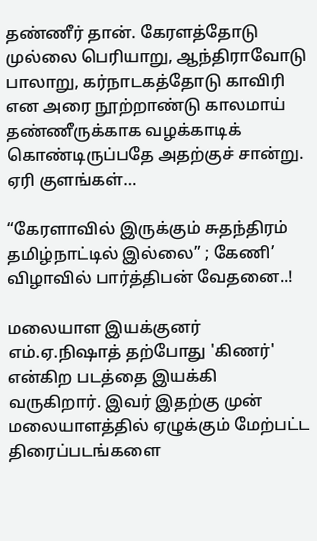தண்ணீர் தான். கேரளத்தோடு முல்லை பெரியாறு, ஆந்திராவோடு பாலாறு, கர்நாடகத்தோடு காவிரி என அரை நூற்றாண்டு காலமாய் தண்ணீருக்காக வழக்காடிக் கொண்டிருப்பதே அதற்குச் சான்று. ஏரி குளங்கள்…

“கேரளாவில் இருக்கும் சுதந்திரம் தமிழ்நாட்டில் இல்லை” ; கேணி’ விழாவில் பார்த்திபன் வேதனை..!

மலையாள இயக்குனர் எம்.ஏ.நிஷாத் தற்போது 'கிணர்' என்கிற படத்தை இயக்கி வருகிறார். இவர் இதற்கு முன் மலையாளத்தில் ஏழுக்கும் மேற்பட்ட திரைப்படங்களை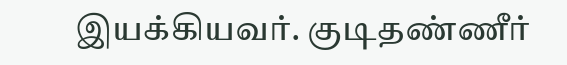இயக்கியவர். குடிதண்ணீர்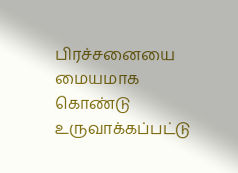பிரச்சனையை மையமாக கொண்டு உருவாக்கப்பட்டு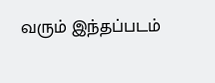வரும் இந்தப்படம்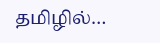தமிழில்…